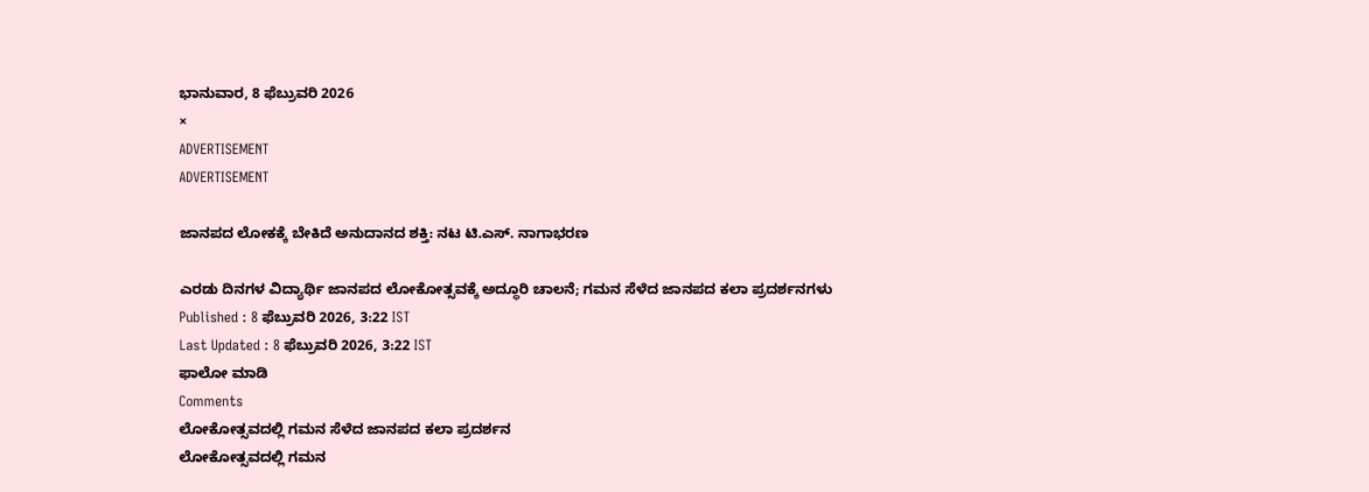ಭಾನುವಾರ, 8 ಫೆಬ್ರುವರಿ 2026
×
ADVERTISEMENT
ADVERTISEMENT

ಜಾನಪದ ಲೋಕಕ್ಕೆ ಬೇಕಿದೆ ಅನುದಾನದ ಶಕ್ತಿ: ನಟ ಟಿ.ಎಸ್. ನಾಗಾಭರಣ

ಎರಡು ದಿನಗಳ ವಿದ್ಯಾರ್ಥಿ ಜಾನಪದ ಲೋಕೋತ್ಸವಕ್ಕೆ ಅದ್ಧೂರಿ ಚಾಲನೆ; ಗಮನ ಸೆಳೆದ ಜಾನಪದ ಕಲಾ ಪ್ರದರ್ಶನಗಳು
Published : 8 ಫೆಬ್ರುವರಿ 2026, 3:22 IST
Last Updated : 8 ಫೆಬ್ರುವರಿ 2026, 3:22 IST
ಫಾಲೋ ಮಾಡಿ
Comments
ಲೋಕೋತ್ಸವದಲ್ಲಿ ಗಮನ ಸೆಳೆದ ಜಾನಪದ ಕಲಾ ಪ್ರದರ್ಶನ
ಲೋಕೋತ್ಸವದಲ್ಲಿ ಗಮನ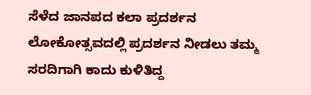ಸೆಳೆದ ಜಾನಪದ ಕಲಾ ಪ್ರದರ್ಶನ
ಲೋಕೋತ್ಸವದಲ್ಲಿ ಪ್ರದರ್ಶನ ನೀಡಲು ತಮ್ಮ ಸರದಿಗಾಗಿ ಕಾದು ಕುಳಿತಿದ್ದ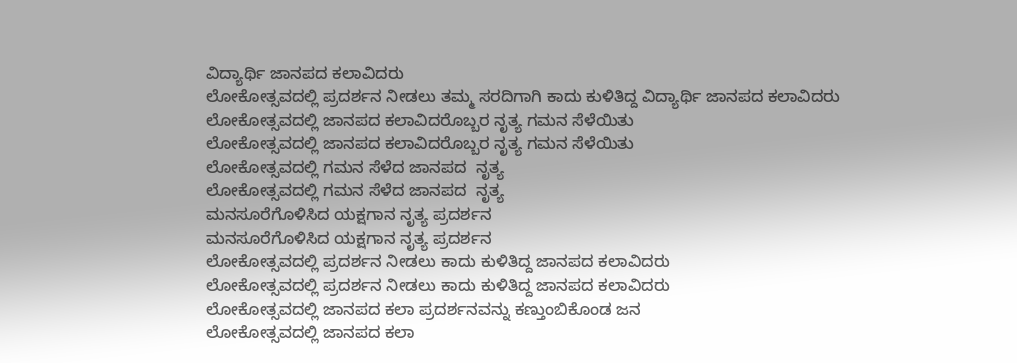ವಿದ್ಯಾರ್ಥಿ ಜಾನಪದ ಕಲಾವಿದರು
ಲೋಕೋತ್ಸವದಲ್ಲಿ ಪ್ರದರ್ಶನ ನೀಡಲು ತಮ್ಮ ಸರದಿಗಾಗಿ ಕಾದು ಕುಳಿತಿದ್ದ ವಿದ್ಯಾರ್ಥಿ ಜಾನಪದ ಕಲಾವಿದರು
ಲೋಕೋತ್ಸವದಲ್ಲಿ ಜಾನಪದ ಕಲಾವಿದರೊಬ್ಬರ ನೃತ್ಯ ಗಮನ ಸೆಳೆಯಿತು
ಲೋಕೋತ್ಸವದಲ್ಲಿ ಜಾನಪದ ಕಲಾವಿದರೊಬ್ಬರ ನೃತ್ಯ ಗಮನ ಸೆಳೆಯಿತು
ಲೋಕೋತ್ಸವದಲ್ಲಿ ಗಮನ ಸೆಳೆದ ಜಾನಪದ  ನೃತ್ಯ
ಲೋಕೋತ್ಸವದಲ್ಲಿ ಗಮನ ಸೆಳೆದ ಜಾನಪದ  ನೃತ್ಯ
ಮನಸೂರೆಗೊಳಿಸಿದ ಯಕ್ಷಗಾನ ನೃತ್ಯ ಪ್ರದರ್ಶನ
ಮನಸೂರೆಗೊಳಿಸಿದ ಯಕ್ಷಗಾನ ನೃತ್ಯ ಪ್ರದರ್ಶನ
ಲೋಕೋತ್ಸವದಲ್ಲಿ ಪ್ರದರ್ಶನ ನೀಡಲು ಕಾದು ಕುಳಿತಿದ್ದ ಜಾನಪದ ಕಲಾವಿದರು
ಲೋಕೋತ್ಸವದಲ್ಲಿ ಪ್ರದರ್ಶನ ನೀಡಲು ಕಾದು ಕುಳಿತಿದ್ದ ಜಾನಪದ ಕಲಾವಿದರು
ಲೋಕೋತ್ಸವದಲ್ಲಿ ಜಾನಪದ ಕಲಾ ಪ್ರದರ್ಶನವನ್ನು ಕಣ್ತುಂಬಿಕೊಂಡ ಜನ
ಲೋಕೋತ್ಸವದಲ್ಲಿ ಜಾನಪದ ಕಲಾ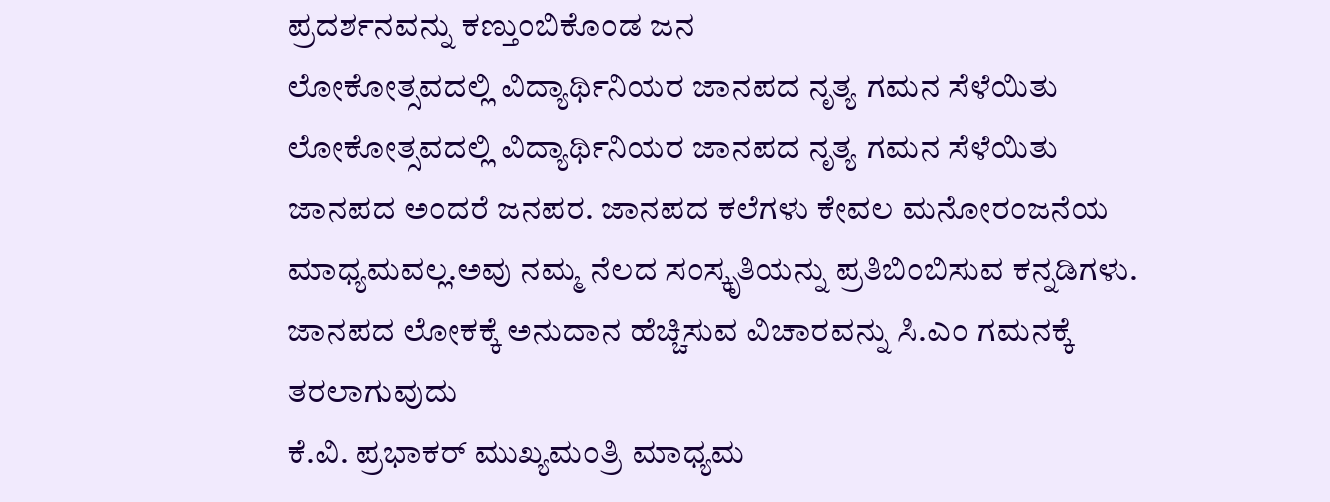ಪ್ರದರ್ಶನವನ್ನು ಕಣ್ತುಂಬಿಕೊಂಡ ಜನ
ಲೋಕೋತ್ಸವದಲ್ಲಿ ವಿದ್ಯಾರ್ಥಿನಿಯರ ಜಾನಪದ ನೃತ್ಯ ಗಮನ ಸೆಳೆಯಿತು
ಲೋಕೋತ್ಸವದಲ್ಲಿ ವಿದ್ಯಾರ್ಥಿನಿಯರ ಜಾನಪದ ನೃತ್ಯ ಗಮನ ಸೆಳೆಯಿತು
ಜಾನಪದ ಅಂದರೆ ಜನಪರ. ಜಾನಪದ ಕಲೆಗಳು ಕೇವಲ ಮನೋರಂಜನೆಯ ಮಾಧ್ಯಮವಲ್ಲ.ಅವು ನಮ್ಮ ನೆಲದ ಸಂಸ್ಕೃತಿಯನ್ನು ಪ್ರತಿಬಿಂಬಿಸುವ ಕನ್ನಡಿಗಳು. ಜಾನಪದ ಲೋಕಕ್ಕೆ ಅನುದಾನ ಹೆಚ್ಚಿಸುವ ವಿಚಾರವನ್ನು ಸಿ.ಎಂ ಗಮನಕ್ಕೆ ತರಲಾಗುವುದು
ಕೆ.ವಿ. ಪ್ರಭಾಕರ್ ಮುಖ್ಯಮಂತ್ರಿ ಮಾಧ್ಯಮ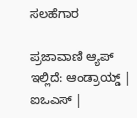ಸಲಹೆಗಾರ

ಪ್ರಜಾವಾಣಿ ಆ್ಯಪ್ ಇಲ್ಲಿದೆ: ಆಂಡ್ರಾಯ್ಡ್ | ಐಒಎಸ್ |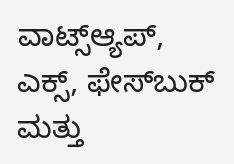ವಾಟ್ಸ್ಆ್ಯಪ್, ಎಕ್ಸ್, ಫೇಸ್‌ಬುಕ್ ಮತ್ತು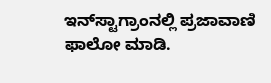ಇನ್‌ಸ್ಟಾಗ್ರಾಂನಲ್ಲಿ ಪ್ರಜಾವಾಣಿ ಫಾಲೋ ಮಾಡಿ.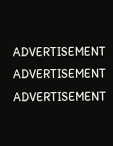ADVERTISEMENT
ADVERTISEMENT
ADVERTISEMENT